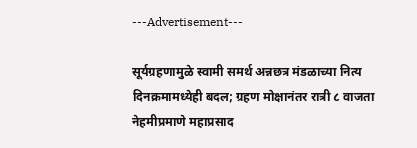---Advertisement---

सूर्यग्रहणामुळे स्वामी समर्थ अन्नछत्र मंडळाच्या नित्य दिनक्रमामध्येही बदल; ग्रहण मोक्षानंतर रात्री ८ वाजता नेहमीप्रमाणे महाप्रसाद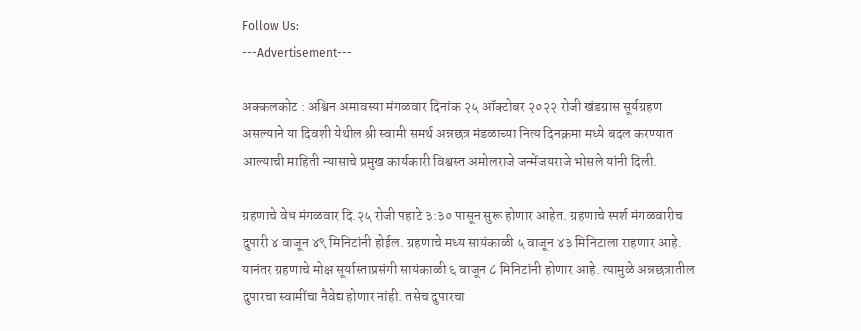Follow Us:
---Advertisement---

अक्कलकोट : अश्विन अमावस्या मंगळवार दिनांक २५ ऑक्टोबर २०२२ रोजी खंडग्रास सूर्यग्रहण असल्याने या दिवशी येथील श्री स्वामी समर्थ अन्नछत्र मंडळाच्या नित्य दिनक्रमा मध्ये बदल करण्यात आल्याची माहिती न्यासाचे प्रमुख कार्यकारी विश्वस्त अमोलराजे जन्मेंजयराजे भोसले यांनी दिली.

ग्रहणाचे वेध मंगळवार दि.२५ रोजी पहाटे ३:३० पासून सुरू होणार आहेत. ग्रहणाचे स्पर्श मंगळवारीच दुपारी ४ वाजून ४९ मिनिटांनी होईल. ग्रहणाचे मध्य सायंकाळी ५ वाजून ४३ मिनिटाला राहणार आहे. यानंतर ग्रहणाचे मोक्ष सूर्यास्ताप्रसंगी सायंकाळी ६ वाजून ८ मिनिटांनी होणार आहे. त्यामुळे अन्नछत्रातील दुपारचा स्वामींचा नैवेद्य होणार नांही. तसेच दुपारचा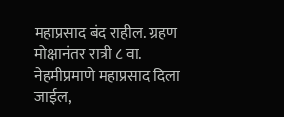महाप्रसाद बंद राहील. ग्रहण मोक्षानंतर रात्री ८ वा. नेहमीप्रमाणे महाप्रसाद दिला जाईल,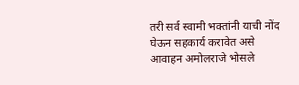तरी सर्व स्वामी भक्तांनी याची नोंद घेऊन सहकार्य करावेत असे आवाहन अमोलराजे भोसले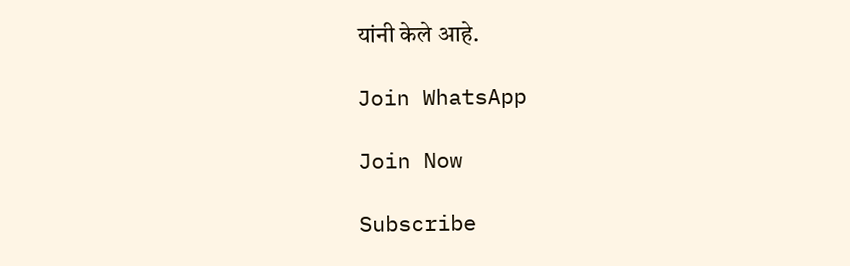यांनी केले आहे.

Join WhatsApp

Join Now

Subscribe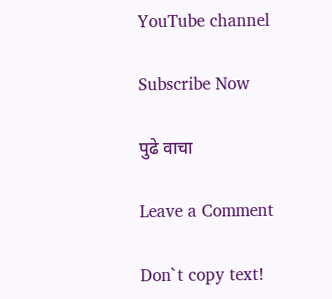YouTube channel

Subscribe Now

पुढे वाचा

Leave a Comment

Don`t copy text!